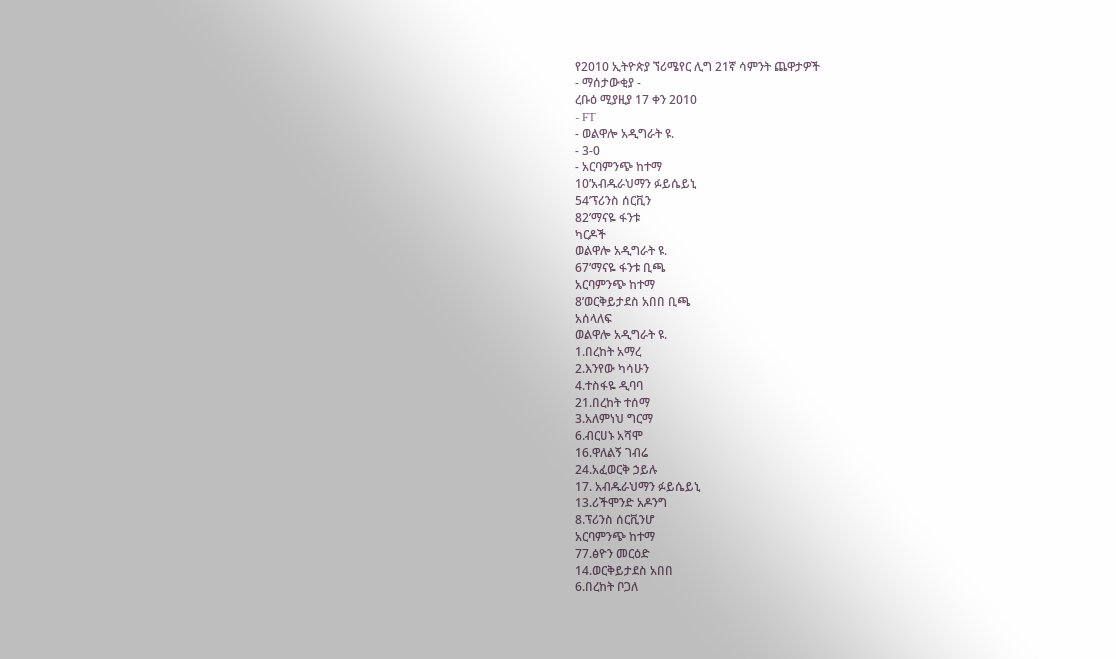የ2010 ኢትዮጵያ ኘሪሜየር ሊግ 21ኛ ሳምንት ጨዋታዎች
- ማሰታውቂያ -
ረቡዕ ሚያዚያ 17 ቀን 2010
- FT
- ወልዋሎ አዲግራት ዩ.
- 3-0
- አርባምንጭ ከተማ
10’አብዱራህማን ፉይሴይኒ
54’ፕሪንስ ሰርቪን
82’ማናዬ ፋንቱ
ካርዶች
ወልዋሎ አዲግራት ዩ.
67’ማናዬ ፋንቱ ቢጫ
አርባምንጭ ከተማ
8’ወርቅይታደስ አበበ ቢጫ
አሰላለፍ
ወልዋሎ አዲግራት ዩ.
1.በረከት አማረ
2.እንየው ካሳሁን
4.ተስፋዬ ዲባባ
21.በረከት ተሰማ
3.አለምነህ ግርማ
6.ብርሀኑ አሻሞ
16.ዋለልኝ ገብሬ
24.አፈወርቅ ኃይሉ
17. አብዱራህማን ፉይሴይኒ
13.ሪችሞንድ አዶንግ
8.ፕሪንስ ሰርቪንሆ
አርባምንጭ ከተማ
77.ፅዮን መርዕድ
14.ወርቅይታደስ አበበ
6.በረከት ቦጋለ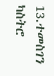13.ተመስገን ካስትሮ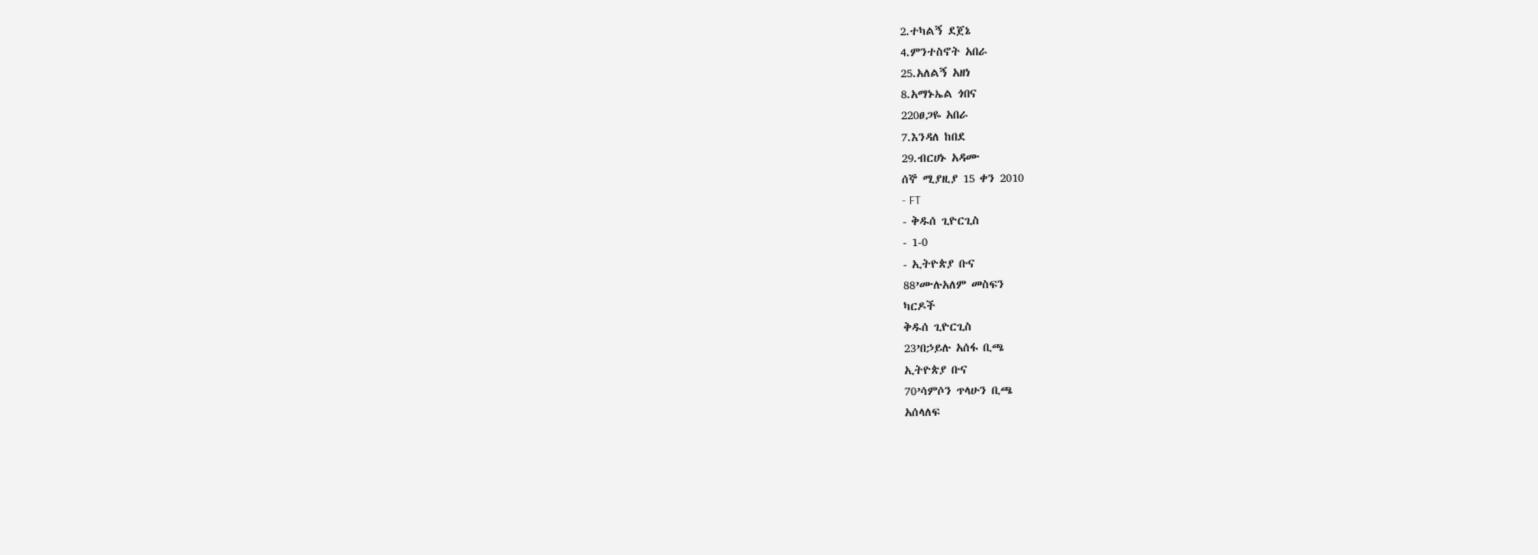2.ተካልኝ ደጀኔ
4.ምንተስኖት አበራ
25.አለልኝ አዘነ
8.አማኑኤል ጎበና
220ፀጋዬ አበራ
7.እንዳለ ከበደ
29.ብርሀኑ አዳሙ
ሰኞ ሚያዚያ 15 ቀን 2010
- FT
- ቅዱሰ ጊዮርጊስ
- 1-0
- ኢትዮጵያ ቡና
88’ሙሉአለም መስፍን
ካርዶች
ቅዱሰ ጊዮርጊስ
23’በኃይሉ አሰፋ ቢጫ
ኢትዮጵያ ቡና
70’ሳምሶን ጥላሁን ቢጫ
አሰላለፍ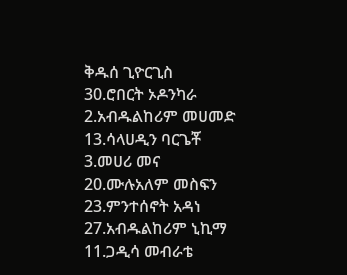ቅዱሰ ጊዮርጊስ
30.ሮበርት ኦዶንካራ
2.አብዱልከሪም መሀመድ
13.ሳላሀዲን ባርጌቾ
3.መሀሪ መና
20.ሙሉአለም መስፍን
23.ምንተሰኖት አዳነ
27.አብዱልከሪም ኒኪማ
11.ጋዲሳ መብራቴ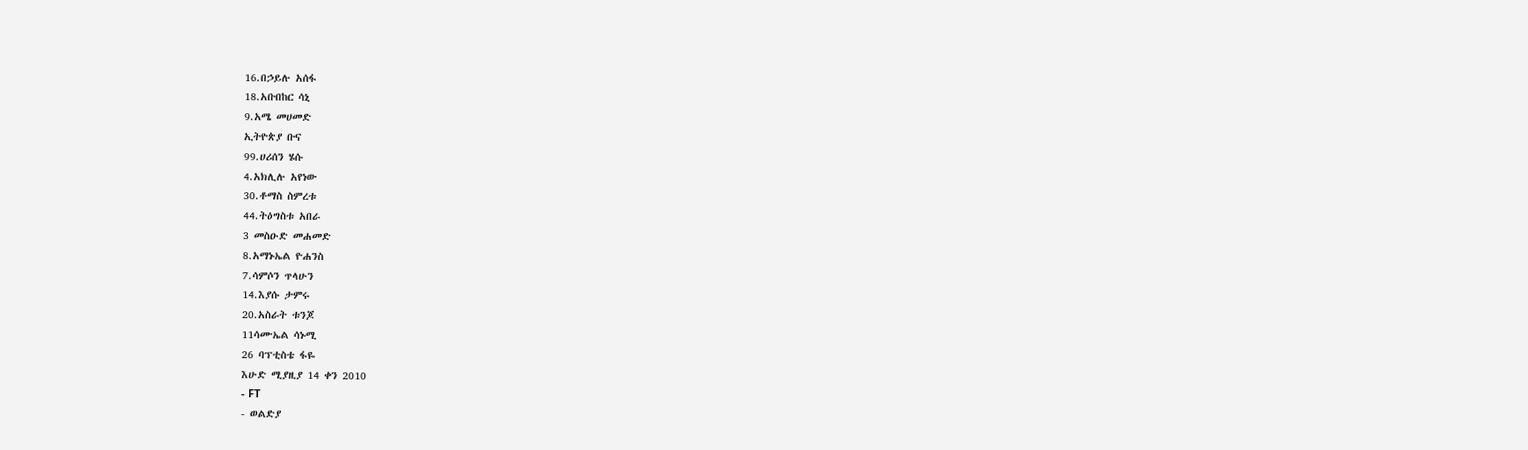16.በኃይሉ አሰፋ
18.አቡበከር ሳኒ
9.አሜ መሀመድ
ኢትዮጵያ ቡና
99.ሀሪሰን ሄሱ
4.አክሊሉ አየነው
30.ቶማስ ስምረቱ
44.ትዕግስቱ አበራ
3 መስዑድ መሐመድ
8.አማኑኤል ዮሐንስ
7.ሳምሶን ጥላሁን
14.እያሱ ታምሩ
20.አስራት ቱንጆ
11ሳሙኤል ሳኑሚ
26 ባፕቲስቴ ፋዬ
እሁድ ሚያዚያ 14 ቀን 2010
- FT
- ወልድያ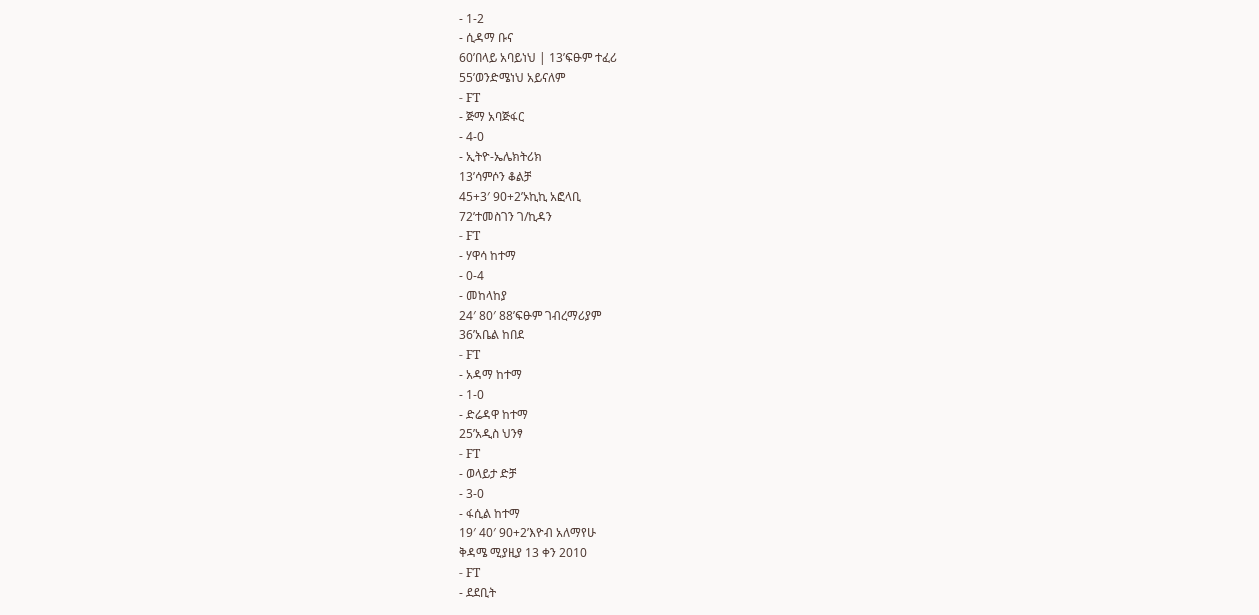- 1-2
- ሲዳማ ቡና
60’በላይ አባይነህ | 13’ፍፁም ተፈሪ
55’ወንድሜነህ አይናለም
- FT
- ጅማ አባጅፋር
- 4-0
- ኢትዮ-ኤሌክትሪክ
13’ሳምሶን ቆልቻ
45+3′ 90+2’ኦኪኪ አፎላቢ
72’ተመስገን ገ/ኪዳን
- FT
- ሃዋሳ ከተማ
- 0-4
- መከላከያ
24′ 80′ 88’ፍፁም ገብረማሪያም
36’አቤል ከበደ
- FT
- አዳማ ከተማ
- 1-0
- ድሬዳዋ ከተማ
25’አዲስ ህንፃ
- FT
- ወላይታ ድቻ
- 3-0
- ፋሲል ከተማ
19′ 40′ 90+2’እዮብ አለማየሁ
ቅዳሜ ሚያዚያ 13 ቀን 2010
- FT
- ደደቢት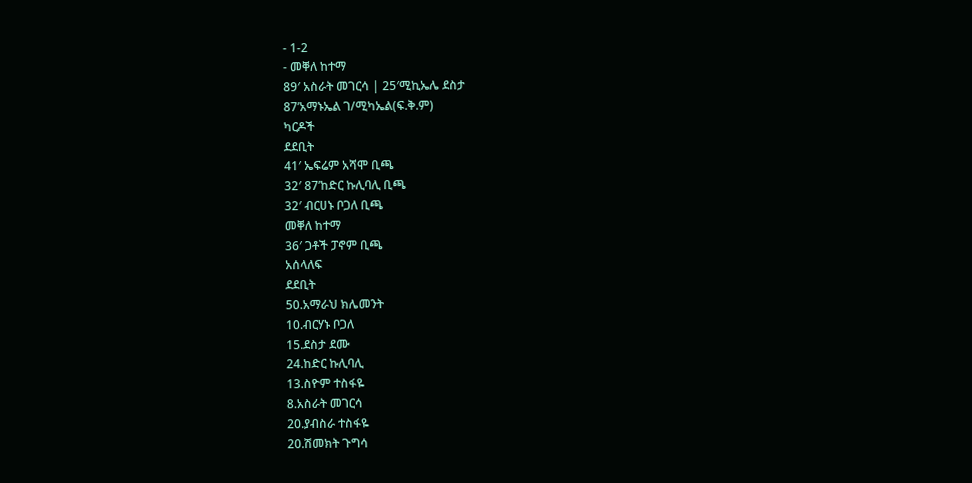- 1-2
- መቐለ ከተማ
89′ አስራት መገርሳ | 25′ሚኪኤሌ ደስታ
87’አማኑኤል ገ/ሚካኤል(ፍ.ቅ.ም)
ካርዶች
ደደቢት
41′ ኤፍሬም አሻሞ ቢጫ
32′ 87’ከድር ኩሊባሊ ቢጫ
32′ ብርሀኑ ቦጋለ ቢጫ
መቐለ ከተማ
36′ ጋቶች ፓኖም ቢጫ
አሰላለፍ
ደደቢት
50.አማራህ ክሌመንት
10.ብርሃኑ ቦጋለ
15.ደስታ ደሙ
24.ከድር ኩሊባሊ
13.ስዮም ተስፋዬ
8.አስራት መገርሳ
20.ያብስራ ተስፋዬ
20.ሽመክት ጉግሳ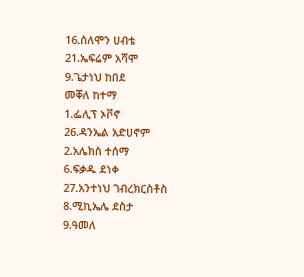16.ሰለሞን ሀብቴ
21.ኤፍሬም አሻሞ
9.ጌታነህ ከበደ
መቐለ ከተማ
1.ፌሊፕ ኦቮኖ
26.ዳንኤል አድሀኖም
2.አሌክስ ተሰማ
6.ፍቃዱ ደነቀ
27.አንተነህ ገብረክርስቶስ
8.ሚኪኤሌ ደስታ
9.ዓመለ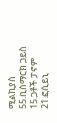ሚልኪያስ
55.ቢስማርክ ጋይስ
15.ጋቶች ፓኖም
21.ፎሲይኒ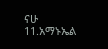ናሁ
11.አማኑኤል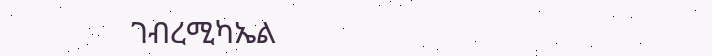ገብረሚካኤል